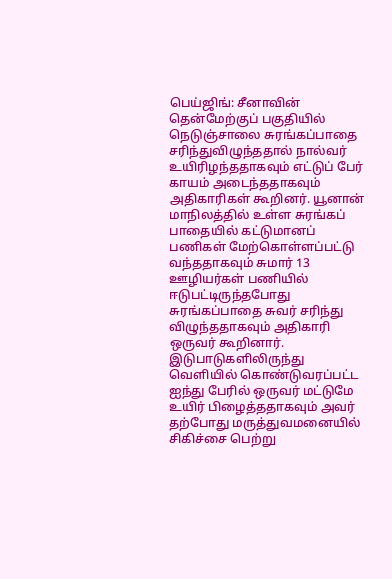பெய்ஜிங்: சீனாவின் தென்மேற்குப் பகுதியில் நெடுஞ்சாலை சுரங்கப்பாதை சரிந்துவிழுந்ததால் நால்வர் உயிரிழந்ததாகவும் எட்டுப் பேர் காயம் அடைந்ததாகவும் அதிகாரிகள் கூறினர். யூனான் மாநிலத்தில் உள்ள சுரங்கப் பாதையில் கட்டுமானப் பணிகள் மேற்கொள்ளப்பட்டு வந்ததாகவும் சுமார் 13 ஊழியர்கள் பணியில் ஈடுபட்டிருந்தபோது சுரங்கப்பாதை சுவர் சரிந்து விழுந்ததாகவும் அதிகாரி ஒருவர் கூறினார். இடுபாடுகளிலிருந்து வெளியில் கொண்டுவரப்பட்ட ஐந்து பேரில் ஒருவர் மட்டுமே உயிர் பிழைத்ததாகவும் அவர் தற்போது மருத்துவமனையில் சிகிச்சை பெற்று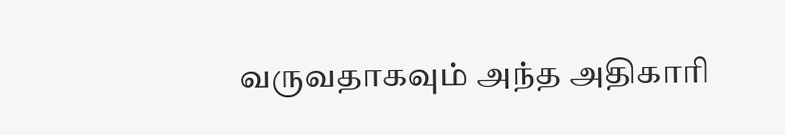வருவதாகவும் அந்த அதிகாரி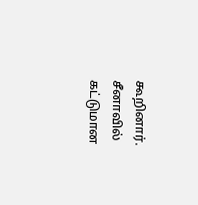கூறினார்.
சீனாவில் கட்டுமான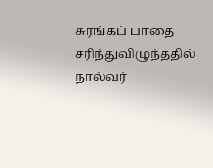சுரங்கப் பாதை சரிந்துவிழுந்ததில் நால்வர்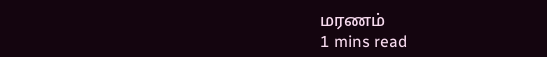மரணம்
1 mins read